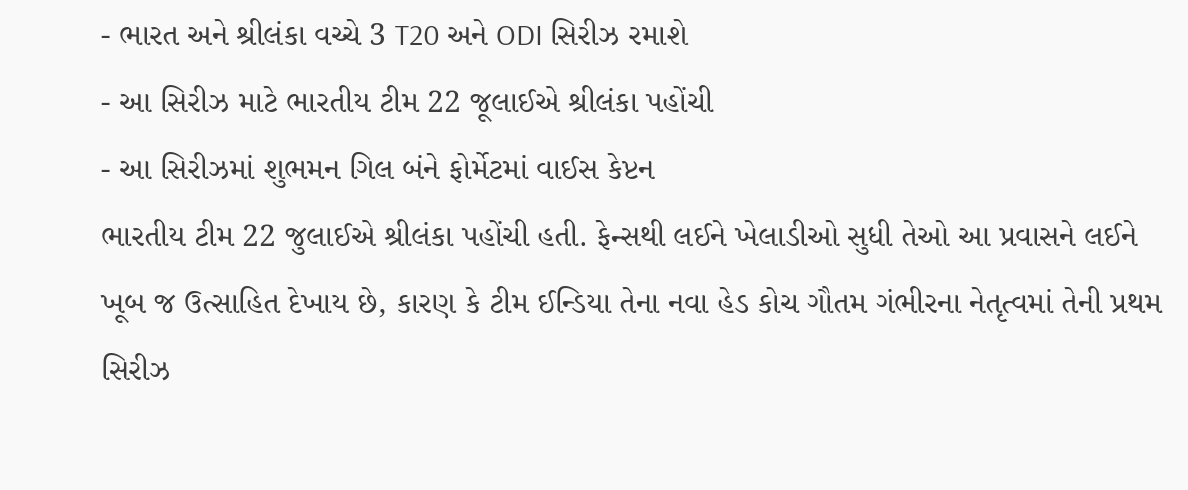- ભારત અને શ્રીલંકા વચ્ચે 3 T20 અને ODI સિરીઝ રમાશે
- આ સિરીઝ માટે ભારતીય ટીમ 22 જૂલાઈએ શ્રીલંકા પહોંચી
- આ સિરીઝમાં શુભમન ગિલ બંને ફોર્મેટમાં વાઈસ કેપ્ટન
ભારતીય ટીમ 22 જુલાઈએ શ્રીલંકા પહોંચી હતી. ફેન્સથી લઈને ખેલાડીઓ સુધી તેઓ આ પ્રવાસને લઈને ખૂબ જ ઉત્સાહિત દેખાય છે, કારણ કે ટીમ ઈન્ડિયા તેના નવા હેડ કોચ ગૌતમ ગંભીરના નેતૃત્વમાં તેની પ્રથમ સિરીઝ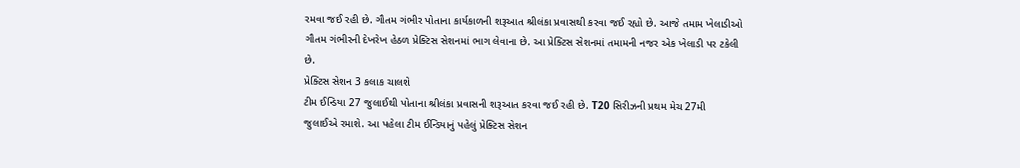રમવા જઈ રહી છે. ગૌતમ ગંભીર પોતાના કાર્યકાળની શરૂઆત શ્રીલંકા પ્રવાસથી કરવા જઈ રહ્યો છે. આજે તમામ ખેલાડીઓ ગૌતમ ગંભીરની દેખરેખ હેઠળ પ્રેક્ટિસ સેશનમાં ભાગ લેવાના છે. આ પ્રેક્ટિસ સેશનમાં તમામની નજર એક ખેલાડી પર ટકેલી છે.
પ્રેક્ટિસ સેશન 3 કલાક ચાલશે
ટીમ ઈન્ડિયા 27 જુલાઈથી પોતાના શ્રીલંકા પ્રવાસની શરૂઆત કરવા જઈ રહી છે. T20 સિરીઝની પ્રથમ મેચ 27મી જુલાઈએ રમાશે. આ પહેલા ટીમ ઈન્ડિયાનું પહેલું પ્રેક્ટિસ સેશન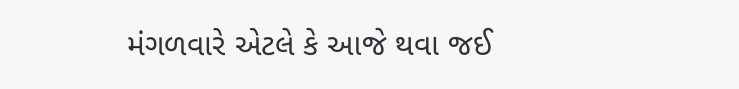મંગળવારે એટલે કે આજે થવા જઈ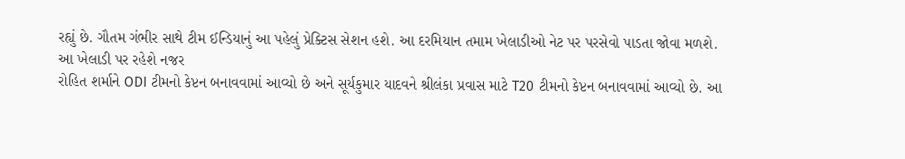રહ્યું છે. ગૌતમ ગંભીર સાથે ટીમ ઈન્ડિયાનું આ પહેલું પ્રેક્ટિસ સેશન હશે. આ દરમિયાન તમામ ખેલાડીઓ નેટ પર પરસેવો પાડતા જોવા મળશે.
આ ખેલાડી પર રહેશે નજર
રોહિત શર્માને ODI ટીમનો કેપ્ટન બનાવવામાં આવ્યો છે અને સૂર્યકુમાર યાદવને શ્રીલંકા પ્રવાસ માટે T20 ટીમનો કેપ્ટન બનાવવામાં આવ્યો છે. આ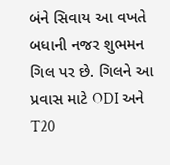બંને સિવાય આ વખતે બધાની નજર શુભમન ગિલ પર છે. ગિલને આ પ્રવાસ માટે ODI અને T20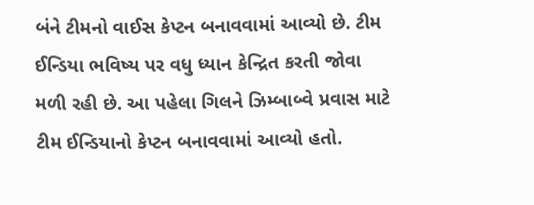બંને ટીમનો વાઈસ કેપ્ટન બનાવવામાં આવ્યો છે. ટીમ ઈન્ડિયા ભવિષ્ય પર વધુ ધ્યાન કેન્દ્રિત કરતી જોવા મળી રહી છે. આ પહેલા ગિલને ઝિમ્બાબ્વે પ્રવાસ માટે ટીમ ઈન્ડિયાનો કેપ્ટન બનાવવામાં આવ્યો હતો.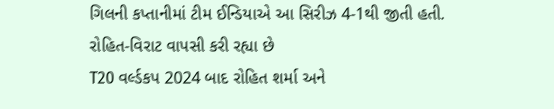ગિલની કપ્તાનીમાં ટીમ ઈન્ડિયાએ આ સિરીઝ 4-1થી જીતી હતી.
રોહિત-વિરાટ વાપસી કરી રહ્યા છે
T20 વર્લ્ડકપ 2024 બાદ રોહિત શર્મા અને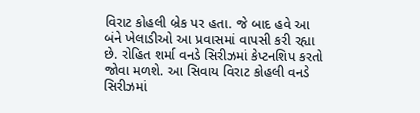વિરાટ કોહલી બ્રેક પર હતા. જે બાદ હવે આ બંને ખેલાડીઓ આ પ્રવાસમાં વાપસી કરી રહ્યા છે. રોહિત શર્મા વનડે સિરીઝમાં કેપ્ટનશિપ કરતો જોવા મળશે. આ સિવાય વિરાટ કોહલી વનડે સિરીઝમાં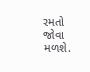રમતો જોવા મળશે.